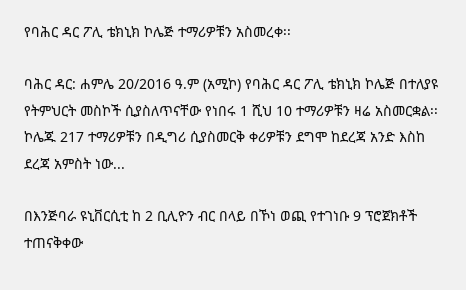የባሕር ዳር ፖሊ ቴክኒክ ኮሌጅ ተማሪዎቹን አስመረቀ፡፡

ባሕር ዳር: ሐምሌ 20/2016 ዓ.ም (አሚኮ) የባሕር ዳር ፖሊ ቴክኒክ ኮሌጅ በተለያዩ የትምህርት መስኮች ሲያስለጥናቸው የነበሩ 1 ሺህ 10 ተማሪዎቹን ዛሬ አስመርቋል፡፡ ኮሌጁ 217 ተማሪዎቹን በዲግሪ ሲያስመርቅ ቀሪዎቹን ደግሞ ከደረጃ አንድ እስከ ደረጃ አምስት ነው...

በእንጅባራ ዩኒቨርሲቲ ከ 2 ቢሊዮን ብር በላይ በኾነ ወጪ የተገነቡ 9 ፕሮጀክቶች ተጠናቅቀው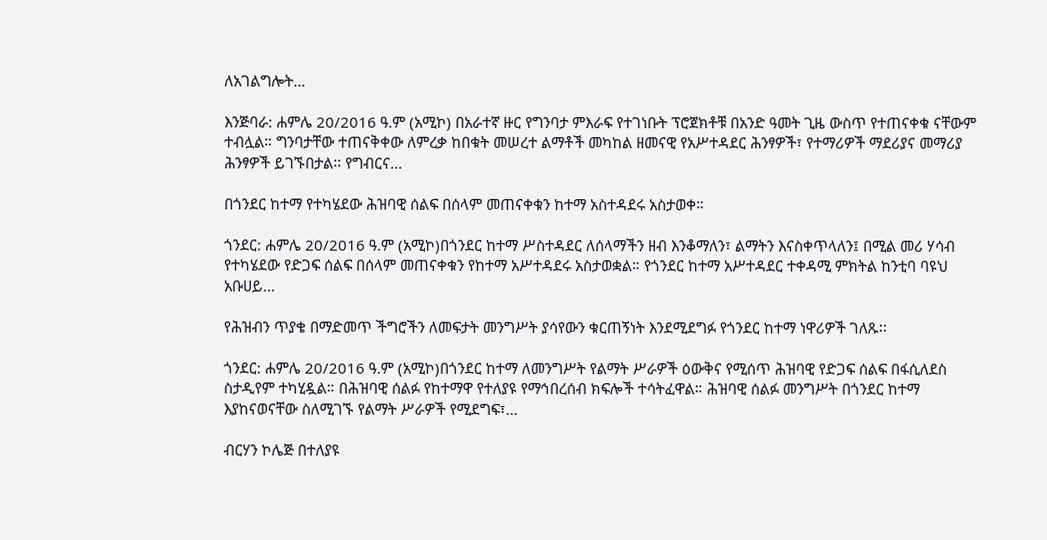ለአገልግሎት...

እንጅባራ: ሐምሌ 20/2016 ዓ.ም (አሚኮ) በአራተኛ ዙር የግንባታ ምእራፍ የተገነቡት ፕሮጀክቶቹ በአንድ ዓመት ጊዜ ውስጥ የተጠናቀቁ ናቸውም ተብሏል። ግንባታቸው ተጠናቅቀው ለምረቃ ከበቁት መሠረተ ልማቶች መካከል ዘመናዊ የአሥተዳደር ሕንፃዎች፣ የተማሪዎች ማደሪያና መማሪያ ሕንፃዎች ይገኙበታል፡፡ የግብርና...

በጎንደር ከተማ የተካሄደው ሕዝባዊ ሰልፍ በሰላም መጠናቀቁን ከተማ አስተዳደሩ አስታወቀ።

ጎንደር: ሐምሌ 20/2016 ዓ.ም (አሚኮ)በጎንደር ከተማ ሥስተዳደር ለሰላማችን ዘብ እንቆማለን፣ ልማትን እናስቀጥላለን፤ በሚል መሪ ሃሳብ የተካሄደው የድጋፍ ሰልፍ በሰላም መጠናቀቁን የከተማ አሥተዳደሩ አስታወቋል። የጎንደር ከተማ አሥተዳደር ተቀዳሚ ምክትል ከንቲባ ባዩህ አቡሀይ...

የሕዝብን ጥያቄ በማድመጥ ችግሮችን ለመፍታት መንግሥት ያሳየውን ቁርጠኝነት እንደሚደግፉ የጎንደር ከተማ ነዋሪዎች ገለጹ፡፡

ጎንደር: ሐምሌ 20/2016 ዓ.ም (አሚኮ)በጎንደር ከተማ ለመንግሥት የልማት ሥራዎች ዕውቅና የሚሰጥ ሕዝባዊ የድጋፍ ሰልፍ በፋሲለደስ ስታዲየም ተካሂዷል። በሕዝባዊ ሰልፉ የከተማዋ የተለያዩ የማኅበረሰብ ክፍሎች ተሳትፈዋል። ሕዝባዊ ሰልፉ መንግሥት በጎንደር ከተማ እያከናወናቸው ስለሚገኙ የልማት ሥራዎች የሚደግፍ፣...

ብርሃን ኮሌጅ በተለያዩ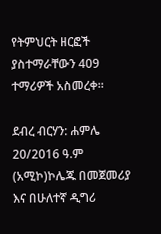የትምህርት ዘርፎች ያስተማራቸውን 409 ተማሪዎች አስመረቀ።

ደብረ ብርሃን: ሐምሌ 20/2016 ዓ.ም (አሚኮ)ኮሌጁ በመጀመሪያ እና በሁለተኛ ዲግሪ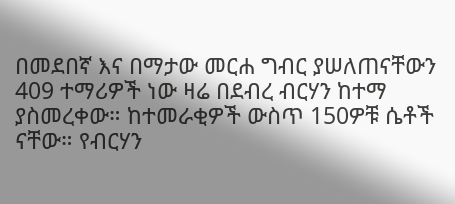በመደበኛ እና በማታው መርሐ ግብር ያሠለጠናቸውን 409 ተማሪዎች ነው ዛሬ በደብረ ብርሃን ከተማ ያስመረቀው። ከተመራቂዎች ውስጥ 150ዎቹ ሴቶች ናቸው። የብርሃን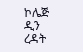ኮሌጅ ዲን ረዳት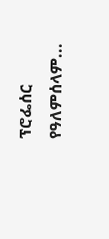ፕሮፌሰር የዓለምሰላም...